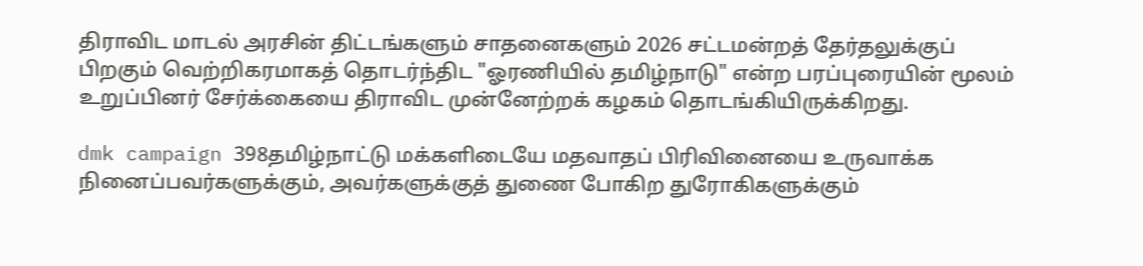திராவிட மாடல் அரசின் திட்டங்களும் சாதனைகளும் 2026 சட்டமன்றத் தேர்தலுக்குப் பிறகும் வெற்றிகரமாகத் தொடர்ந்திட "ஓரணியில் தமிழ்நாடு" என்ற பரப்புரையின் மூலம் உறுப்பினர் சேர்க்கையை திராவிட முன்னேற்றக் கழகம் தொடங்கியிருக்கிறது.

dmk campaign 398தமிழ்நாட்டு மக்களிடையே மதவாதப் பிரிவினையை உருவாக்க நினைப்பவர்களுக்கும், அவர்களுக்குத் துணை போகிற துரோகிகளுக்கும்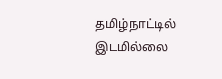தமிழ்நாட்டில் இடமில்லை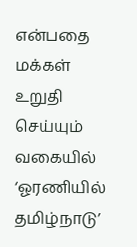என்பதை மக்கள் உறுதி செய்யும் வகையில் ‘ஓரணியில் தமிழ்நாடு’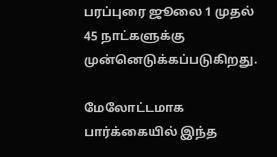பரப்புரை ஜூலை 1 முதல் 45 நாட்களுக்கு முன்னெடுக்கப்படுகிறது.

மேலோட்டமாக பார்க்கையில் இந்த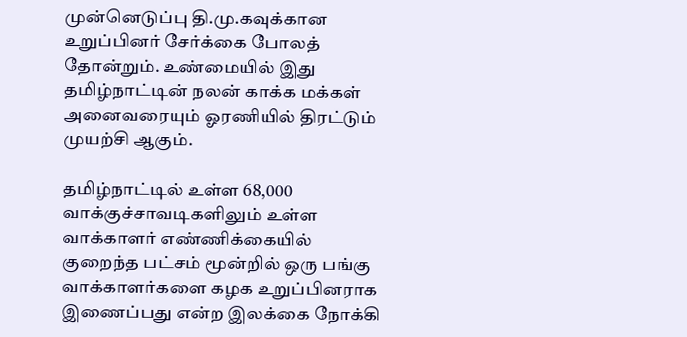முன்னெடுப்பு தி.மு.கவுக்கான உறுப்பினர் சேர்க்கை போலத் தோன்றும். உண்மையில் இது தமிழ்நாட்டின் நலன் காக்க மக்கள் அனைவரையும் ஓரணியில் திரட்டும் முயற்சி ஆகும்.

தமிழ்நாட்டில் உள்ள 68,000 வாக்குச்சாவடிகளிலும் உள்ள வாக்காளர் எண்ணிக்கையில் குறைந்த பட்சம் மூன்றில் ஒரு பங்கு வாக்காளர்களை கழக உறுப்பினராக இணைப்பது என்ற இலக்கை நோக்கி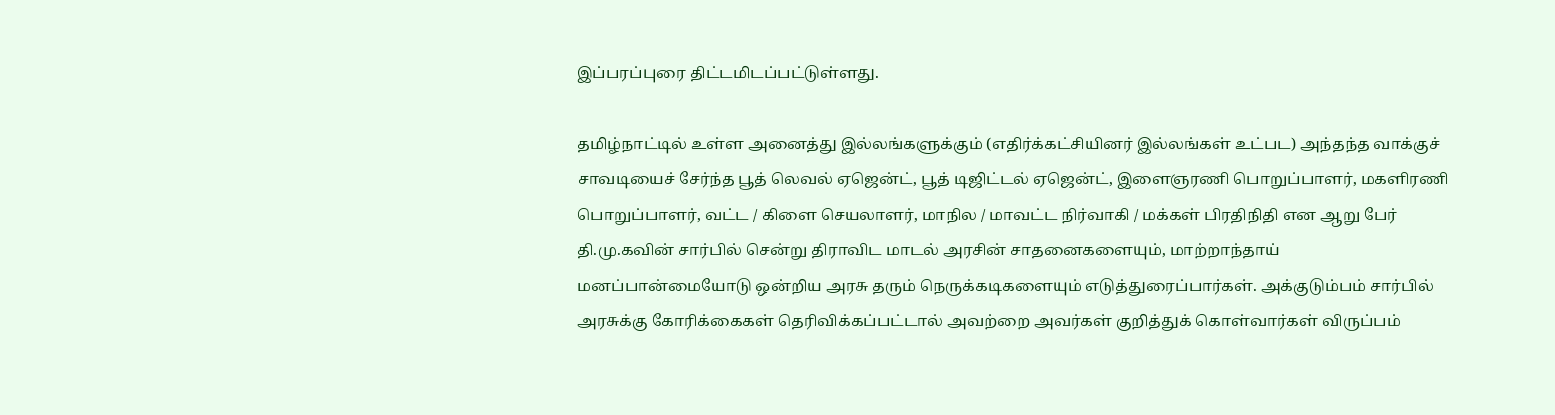இப்பரப்புரை திட்டமிடப்பட்டுள்ளது.

தமிழ்நாட்டில் உள்ள அனைத்து இல்லங்களுக்கும் (எதிர்க்கட்சியினர் இல்லங்கள் உட்பட) அந்தந்த வாக்குச் சாவடியைச் சேர்ந்த பூத் லெவல் ஏஜென்ட், பூத் டிஜிட்டல் ஏஜென்ட், இளைஞரணி பொறுப்பாளர், மகளிரணி பொறுப்பாளர், வட்ட / கிளை செயலாளர், மாநில / மாவட்ட நிர்வாகி / மக்கள் பிரதிநிதி என ஆறு பேர் தி.மு‌.கவின் சார்பில் சென்று திராவிட மாடல் அரசின் சாதனைகளையும், மாற்றாந்தாய் மனப்பான்மையோடு ஒன்றிய அரசு தரும் நெருக்கடிகளையும் எடுத்துரைப்பார்கள். அக்குடும்பம் சார்பில் அரசுக்கு கோரிக்கைகள் தெரிவிக்கப்பட்டால் அவற்றை அவர்கள் குறித்துக் கொள்வார்கள் விருப்பம்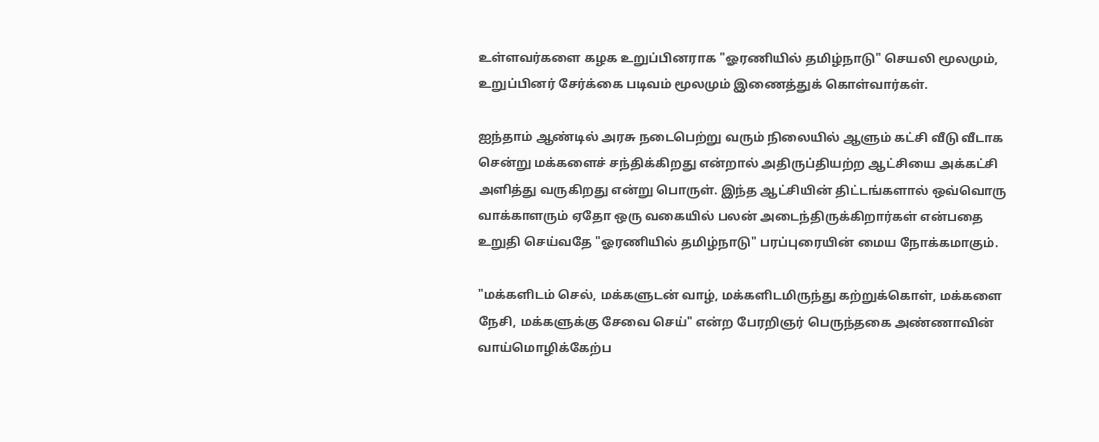உள்ளவர்களை கழக உறுப்பினராக "ஓரணியில் தமிழ்நாடு" செயலி மூலமும், உறுப்பினர் சேர்க்கை படிவம் மூலமும் இணைத்துக் கொள்வார்கள்.

ஐந்தாம் ஆண்டில் அரசு நடைபெற்று வரும் நிலையில் ஆளும் கட்சி வீடு வீடாக சென்று மக்களைச் சந்திக்கிறது என்றால் அதிருப்தியற்ற ஆட்சியை அக்கட்சி அளித்து வருகிறது என்று பொருள். இந்த ஆட்சியின் திட்டங்களால் ஒவ்வொரு வாக்காளரும் ஏதோ ஒரு வகையில் பலன் அடைந்திருக்கிறார்கள் என்பதை உறுதி செய்வதே "ஓரணியில் தமிழ்நாடு" பரப்புரையின் மைய நோக்கமாகும்.

"மக்களிடம் செல், மக்களுடன் வாழ், மக்களிடமிருந்து கற்றுக்கொள், மக்களை நேசி, மக்களுக்கு சேவை செய்" என்ற பேரறிஞர் பெருந்தகை அண்ணாவின் வாய்மொழிக்கேற்ப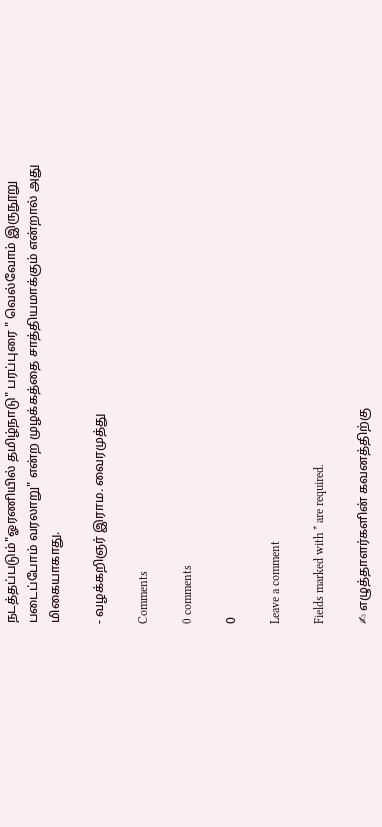நடத்தப்படும்"ஓரணியில் தமிழ்நாடு" பரப்புரை " வெல்வோம் இருநூறு படைப்போம் வரலாறு" என்ற முழக்கத்தை சாத்தியமாக்கும் என்றால் அது மிகையாகாது.

- வழக்கறிஞர் இராம. வைரமுத்து

Comments

0 comments

0

Leave a comment

Fields marked with * are required.

✍ எழுத்தாளர்களின் கவனத்திற்கு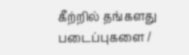கீற்றில் தங்களது படைப்புகளை /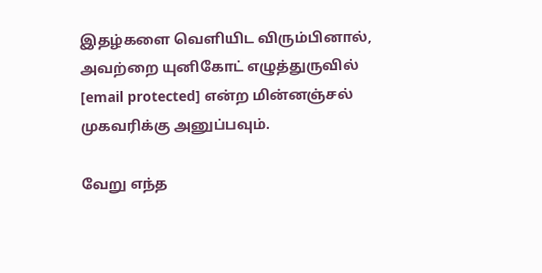இதழ்களை வெளியிட விரும்பினால், அவற்றை யுனிகோட் எழுத்துருவில் [email protected] என்ற மின்னஞ்சல் முகவரிக்கு அனுப்பவும்.

வேறு எந்த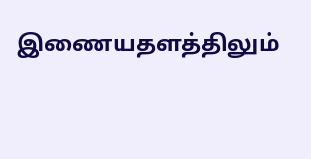இணையதளத்திலும்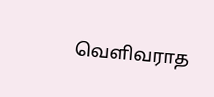வெளிவராத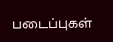படைப்புகள்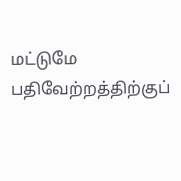மட்டுமே பதிவேற்றத்திற்குப்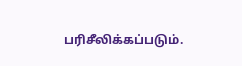பரிசீலிக்கப்படும்.